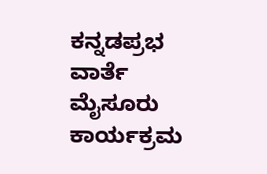ಕನ್ನಡಪ್ರಭ ವಾರ್ತೆ ಮೈಸೂರು
ಕಾರ್ಯಕ್ರಮ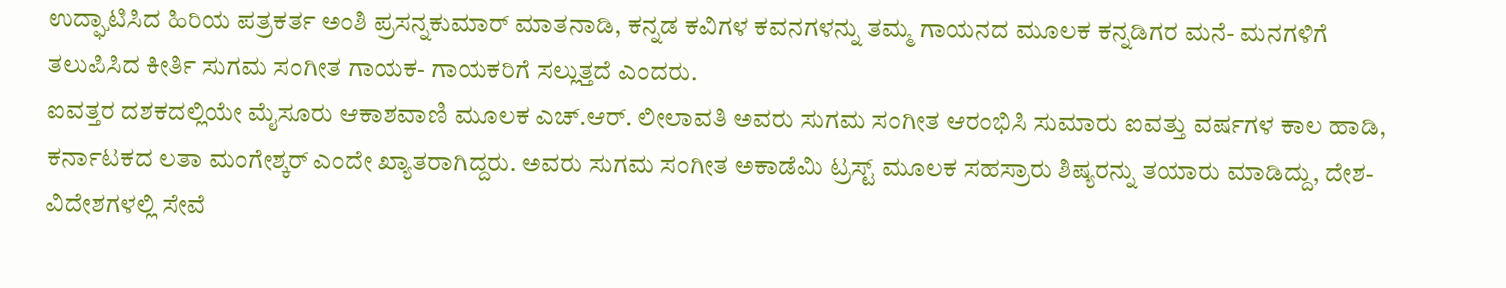ಉದ್ಘಾಟಿಸಿದ ಹಿರಿಯ ಪತ್ರಕರ್ತ ಅಂಶಿ ಪ್ರಸನ್ನಕುಮಾರ್ ಮಾತನಾಡಿ, ಕನ್ನಡ ಕವಿಗಳ ಕವನಗಳನ್ನು ತಮ್ಮ ಗಾಯನದ ಮೂಲಕ ಕನ್ನಡಿಗರ ಮನೆ- ಮನಗಳಿಗೆ ತಲುಪಿಸಿದ ಕೀರ್ತಿ ಸುಗಮ ಸಂಗೀತ ಗಾಯಕ- ಗಾಯಕರಿಗೆ ಸಲ್ಲುತ್ತದೆ ಎಂದರು.
ಐವತ್ತರ ದಶಕದಲ್ಲಿಯೇ ಮೈಸೂರು ಆಕಾಶವಾಣಿ ಮೂಲಕ ಎಚ್.ಆರ್. ಲೀಲಾವತಿ ಅವರು ಸುಗಮ ಸಂಗೀತ ಆರಂಭಿಸಿ ಸುಮಾರು ಐವತ್ತು ವರ್ಷಗಳ ಕಾಲ ಹಾಡಿ, ಕರ್ನಾಟಕದ ಲತಾ ಮಂಗೇಶ್ಕರ್ ಎಂದೇ ಖ್ಯಾತರಾಗಿದ್ದರು. ಅವರು ಸುಗಮ ಸಂಗೀತ ಅಕಾಡೆಮಿ ಟ್ರಸ್ಟ್ ಮೂಲಕ ಸಹಸ್ರಾರು ಶಿಷ್ಯರನ್ನು ತಯಾರು ಮಾಡಿದ್ದು, ದೇಶ- ವಿದೇಶಗಳಲ್ಲಿ ಸೇವೆ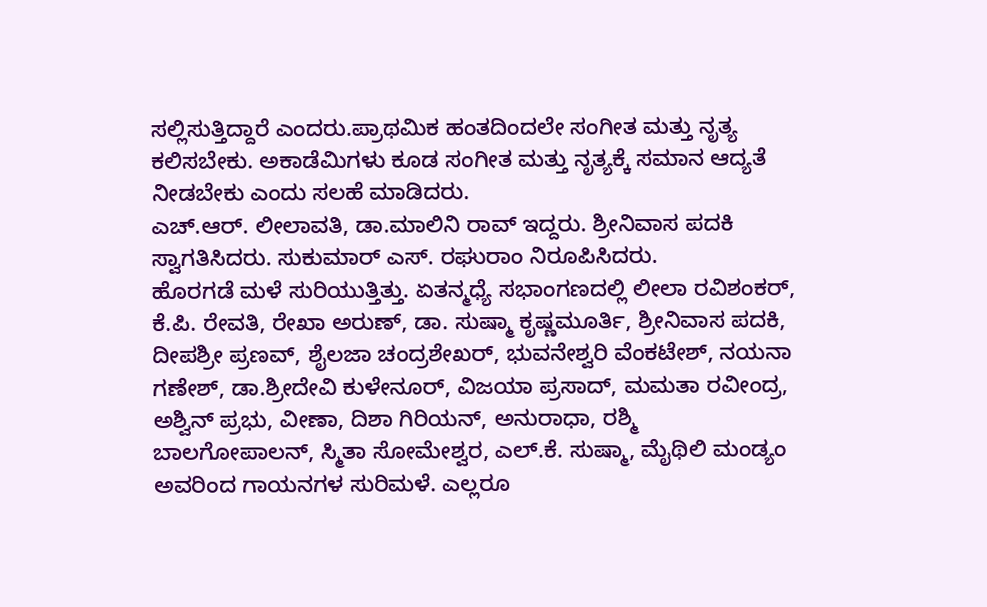ಸಲ್ಲಿಸುತ್ತಿದ್ದಾರೆ ಎಂದರು.ಪ್ರಾಥಮಿಕ ಹಂತದಿಂದಲೇ ಸಂಗೀತ ಮತ್ತು ನೃತ್ಯ ಕಲಿಸಬೇಕು. ಅಕಾಡೆಮಿಗಳು ಕೂಡ ಸಂಗೀತ ಮತ್ತು ನೃತ್ಯಕ್ಕೆ ಸಮಾನ ಆದ್ಯತೆ ನೀಡಬೇಕು ಎಂದು ಸಲಹೆ ಮಾಡಿದರು.
ಎಚ್.ಆರ್. ಲೀಲಾವತಿ, ಡಾ.ಮಾಲಿನಿ ರಾವ್ ಇದ್ದರು. ಶ್ರೀನಿವಾಸ ಪದಕಿ ಸ್ವಾಗತಿಸಿದರು. ಸುಕುಮಾರ್ ಎಸ್. ರಘುರಾಂ ನಿರೂಪಿಸಿದರು.
ಹೊರಗಡೆ ಮಳೆ ಸುರಿಯುತ್ತಿತ್ತು. ಏತನ್ಮಧ್ಯೆ ಸಭಾಂಗಣದಲ್ಲಿ ಲೀಲಾ ರವಿಶಂಕರ್, ಕೆ.ಪಿ. ರೇವತಿ, ರೇಖಾ ಅರುಣ್, ಡಾ. ಸುಷ್ಮಾ ಕೃಷ್ಣಮೂರ್ತಿ, ಶ್ರೀನಿವಾಸ ಪದಕಿ, ದೀಪಶ್ರೀ ಪ್ರಣವ್, ಶೈಲಜಾ ಚಂದ್ರಶೇಖರ್, ಭುವನೇಶ್ವರಿ ವೆಂಕಟೇಶ್, ನಯನಾ ಗಣೇಶ್, ಡಾ.ಶ್ರೀದೇವಿ ಕುಳೇನೂರ್, ವಿಜಯಾ ಪ್ರಸಾದ್, ಮಮತಾ ರವೀಂದ್ರ, ಅಶ್ವಿನ್ ಪ್ರಭು, ವೀಣಾ, ದಿಶಾ ಗಿರಿಯನ್, ಅನುರಾಧಾ, ರಶ್ಮಿ ಬಾಲಗೋಪಾಲನ್, ಸ್ಮಿತಾ ಸೋಮೇಶ್ವರ, ಎಲ್.ಕೆ. ಸುಷ್ಮಾ, ಮೈಥಿಲಿ ಮಂಡ್ಯಂ ಅವರಿಂದ ಗಾಯನಗಳ ಸುರಿಮಳೆ. ಎಲ್ಲರೂ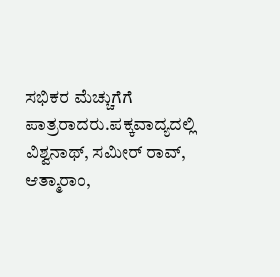ಸಭಿಕರ ಮೆಚ್ಚುಗೆಗೆ ಪಾತ್ರರಾದರು.ಪಕ್ಕವಾದ್ಯದಲ್ಲಿ ವಿಶ್ವನಾಥ್, ಸಮೀರ್ ರಾವ್, ಆತ್ಮಾರಾಂ,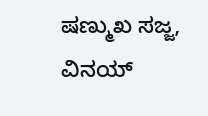ಷಣ್ಮುಖ ಸಜ್ಜ, ವಿನಯ್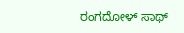ರಂಗದೋಳ್ ಸಾಥ್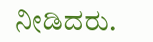ನೀಡಿದರು.